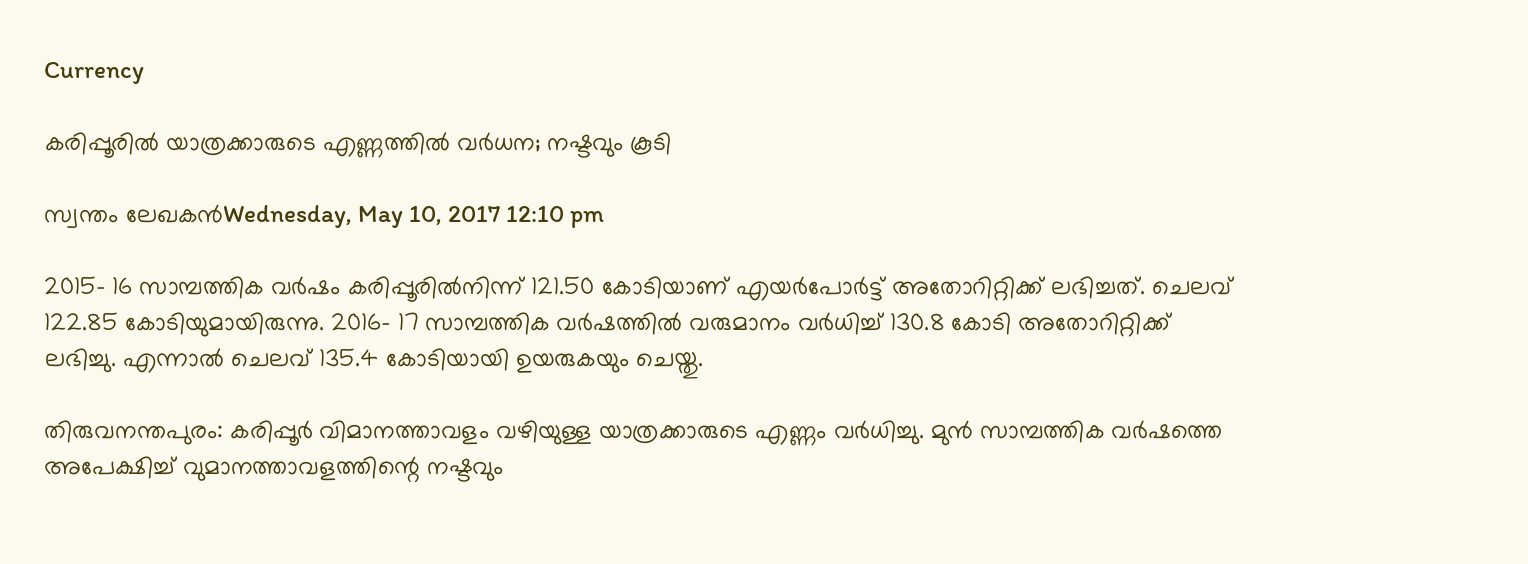Currency

കരിപ്പൂരില്‍ യാത്രക്കാരുടെ എണ്ണത്തില്‍ വര്‍ധന; നഷ്ടവും കൂടി

സ്വന്തം ലേഖകന്‍Wednesday, May 10, 2017 12:10 pm

2015- 16 സാമ്പത്തിക വര്‍ഷം കരിപ്പൂരില്‍നിന്ന് 121.50 കോടിയാണ് എയര്‍പോര്‍ട്ട് അതോറിറ്റിക്ക് ലഭിച്ചത്. ചെലവ് 122.85 കോടിയുമായിരുന്നു. 2016- 17 സാമ്പത്തിക വര്‍ഷത്തില്‍ വരുമാനം വര്‍ധിച്ച് 130.8 കോടി അതോറിറ്റിക്ക് ലഭിച്ചു. എന്നാല്‍ ചെലവ് 135.4 കോടിയായി ഉയരുകയും ചെയ്തു.

തിരുവനന്തപുരം: കരിപ്പൂര്‍ വിമാനത്താവളം വഴിയുള്ള യാത്രക്കാരുടെ എണ്ണം വര്‍ധിച്ചു. മുന്‍ സാമ്പത്തിക വര്‍ഷത്തെ അപേക്ഷിച്ച് വുമാനത്താവളത്തിന്റെ നഷ്ടവും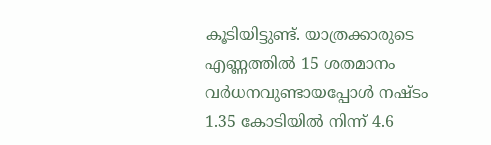കൂടിയിട്ടുണ്ട്. യാത്രക്കാരുടെ എണ്ണത്തില്‍ 15 ശതമാനം വര്‍ധനവുണ്ടായപ്പോള്‍ നഷ്ടം 1.35 കോടിയില്‍ നിന്ന് 4.6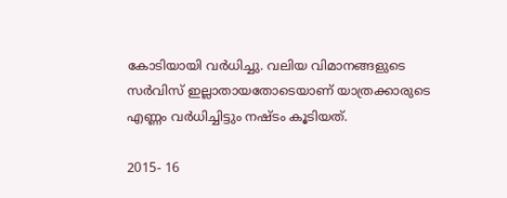കോടിയായി വര്‍ധിച്ചു. വലിയ വിമാനങ്ങളുടെ സര്‍വിസ് ഇല്ലാതായതോടെയാണ് യാത്രക്കാരുടെ എണ്ണം വര്‍ധിച്ചിട്ടും നഷ്ടം കൂടിയത്.

2015- 16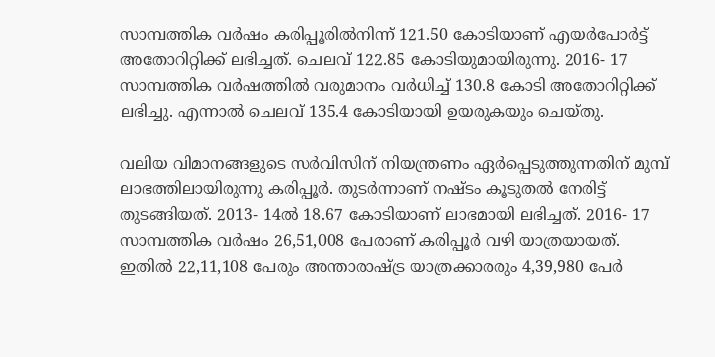സാമ്പത്തിക വര്‍ഷം കരിപ്പൂരില്‍നിന്ന് 121.50 കോടിയാണ് എയര്‍പോര്‍ട്ട് അതോറിറ്റിക്ക് ലഭിച്ചത്. ചെലവ് 122.85 കോടിയുമായിരുന്നു. 2016- 17 സാമ്പത്തിക വര്‍ഷത്തില്‍ വരുമാനം വര്‍ധിച്ച് 130.8 കോടി അതോറിറ്റിക്ക് ലഭിച്ചു. എന്നാല്‍ ചെലവ് 135.4 കോടിയായി ഉയരുകയും ചെയ്തു.

വലിയ വിമാനങ്ങളുടെ സര്‍വിസിന് നിയന്ത്രണം ഏര്‍പ്പെടുത്തുന്നതിന് മുമ്പ് ലാഭത്തിലായിരുന്നു കരിപ്പൂര്‍. തുടര്‍ന്നാണ് നഷ്ടം കൂടുതല്‍ നേരിട്ട് തുടങ്ങിയത്. 2013- 14ല്‍ 18.67 കോടിയാണ് ലാഭമായി ലഭിച്ചത്. 2016- 17 സാമ്പത്തിക വര്‍ഷം 26,51,008 പേരാണ് കരിപ്പൂര്‍ വഴി യാത്രയായത്. ഇതില്‍ 22,11,108 പേരും അന്താരാഷ്ട്ര യാത്രക്കാരരും 4,39,980 പേര്‍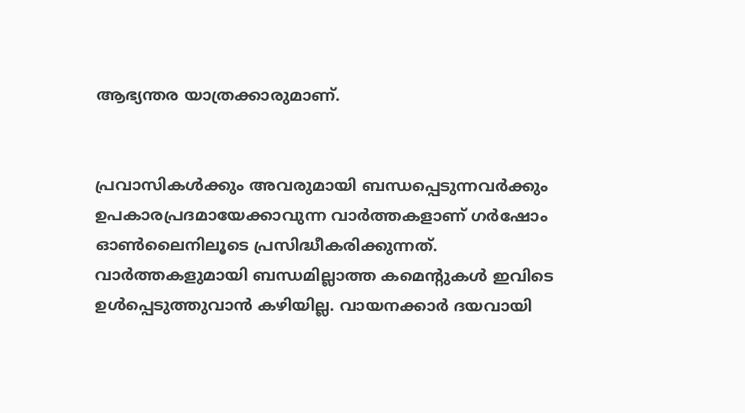ആഭ്യന്തര യാത്രക്കാരുമാണ്.


പ്രവാസികൾക്കും അവരുമായി ബന്ധപ്പെടുന്നവർക്കും ഉപകാരപ്രദമായേക്കാവുന്ന വാർത്തകളാണ് ഗർഷോം ഓൺലൈനിലൂടെ പ്രസിദ്ധീകരിക്കുന്നത്. വാർത്തകളുമായി ബന്ധമില്ലാത്ത കമെന്റുകൾ ഇവിടെ ഉൾപ്പെടുത്തുവാൻ കഴിയില്ല. വായനക്കാർ ദയവായി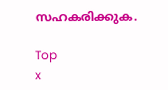സഹകരിക്കുക.

Top
x